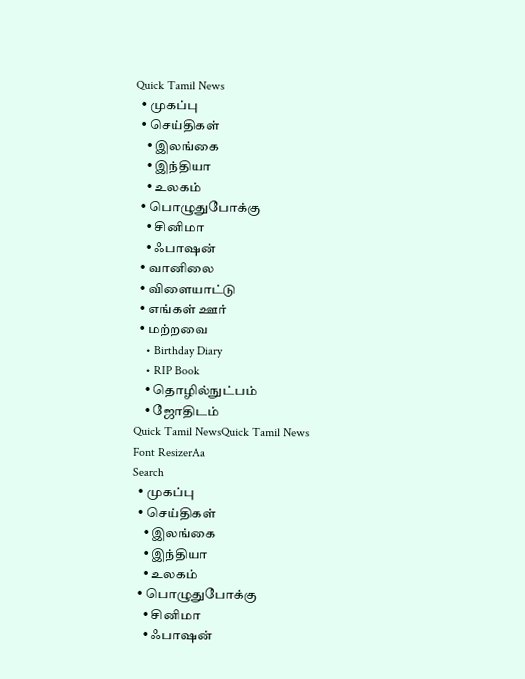Quick Tamil News
  • முகப்பு
  • செய்திகள்
    • இலங்கை
    • இந்தியா
    • உலகம்
  • பொழுதுபோக்கு
    • சினிமா
    • ஃபாஷன்
  • வானிலை
  • விளையாட்டு
  • எங்கள் ஊர்
  • மற்றவை
    • Birthday Diary
    • RIP Book
    • தொழில்நுட்பம்
    • ஜோதிடம்
Quick Tamil NewsQuick Tamil News
Font ResizerAa
Search
  • முகப்பு
  • செய்திகள்
    • இலங்கை
    • இந்தியா
    • உலகம்
  • பொழுதுபோக்கு
    • சினிமா
    • ஃபாஷன்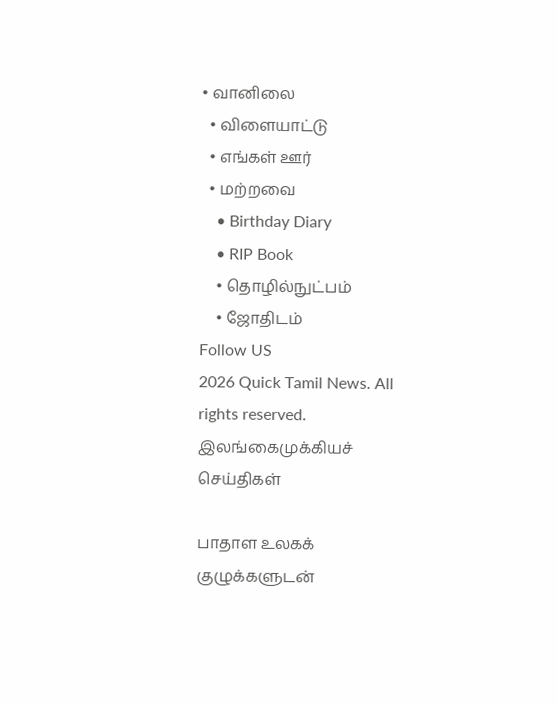• வானிலை
  • விளையாட்டு
  • எங்கள் ஊர்
  • மற்றவை
    • Birthday Diary
    • RIP Book
    • தொழில்நுட்பம்
    • ஜோதிடம்
Follow US
2026 Quick Tamil News. All rights reserved.
இலங்கைமுக்கியச் செய்திகள்

பாதாள உலகக் குழுக்களுடன்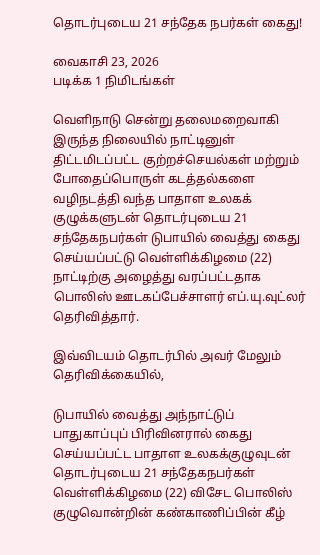தொடர்புடைய 21 சந்தேக நபர்கள் கைது!

வைகாசி 23, 2026
படிக்க 1 நிமிடங்கள்

வெளிநாடு சென்று தலைமறைவாகி இருந்த நிலையில் நாட்டினுள் திட்டமிடப்பட்ட குற்றச்செயல்கள் மற்றும் போதைப்பொருள் கடத்தல்களை வழிநடத்தி வந்த பாதாள உலகக் குழுக்களுடன் தொடர்புடைய 21 சந்தேகநபர்கள் டுபாயில் வைத்து கைது செய்யப்பட்டு வெள்ளிக்கிழமை (22) நாட்டிற்கு அழைத்து வரப்பட்டதாக பொலிஸ் ஊடகப்பேச்சாளர் எப்.யு.வுட்லர் தெரிவித்தார்.

இவ்விடயம் தொடர்பில் அவர் மேலும் தெரிவிக்கையில்,

டுபாயில் வைத்து அந்நாட்டுப் பாதுகாப்புப் பிரிவினரால் கைது செய்யப்பட்ட பாதாள உலகக்குழுவுடன் தொடர்புடைய 21 சந்தேகநபர்கள் வெள்ளிக்கிழமை (22) விசேட பொலிஸ் குழுவொன்றின் கண்காணிப்பின் கீழ்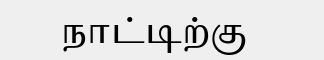நாட்டிற்கு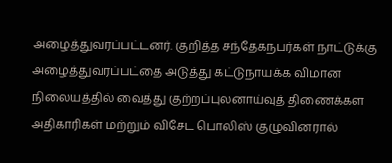அழைத்துவரப்பட்டனர். குறித்த சந்தேகநபர்கள் நாட்டுக்கு அழைத்துவரப்பட்தை அடுத்து கட்டுநாயக்க விமான நிலையத்தில் வைத்து குற்றப்புலனாய்வுத் திணைக்கள அதிகாரிகள் மற்றும் விசேட பொலிஸ் குழுவினரால்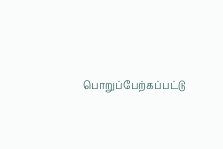பொறுப்பேற்கப்பட்டு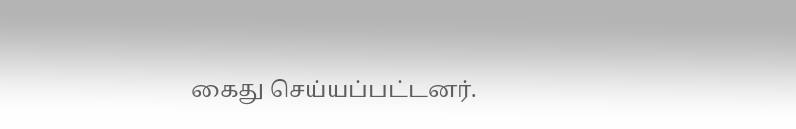கைது செய்யப்பட்டனர்.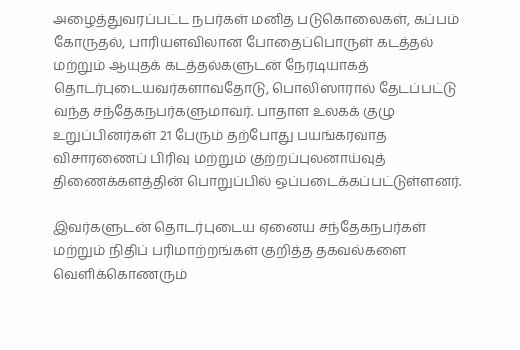அழைத்துவரப்பட்ட நபர்கள் மனித படுகொலைகள், கப்பம் கோருதல், பாரியளவிலான போதைப்பொருள் கடத்தல் மற்றும் ஆயுதக் கடத்தல்களுடன் நேரடியாகத் தொடர்புடையவர்களாவதோடு, பொலிஸாரால் தேடப்பட்டு வந்த சந்தேகநபர்களுமாவர். பாதாள உலகக் குழு உறுப்பினர்கள் 21 பேரும் தற்போது பயங்கரவாத விசாரணைப் பிரிவு மற்றும் குற்றப்புலனாய்வுத் திணைக்களத்தின் பொறுப்பில் ஒப்படைக்கப்பட்டுள்ளனர்.

இவர்களுடன் தொடர்புடைய ஏனைய சந்தேகநபர்கள் மற்றும் நிதிப் பரிமாற்றங்கள் குறித்த தகவல்களை வெளிக்கொணரும்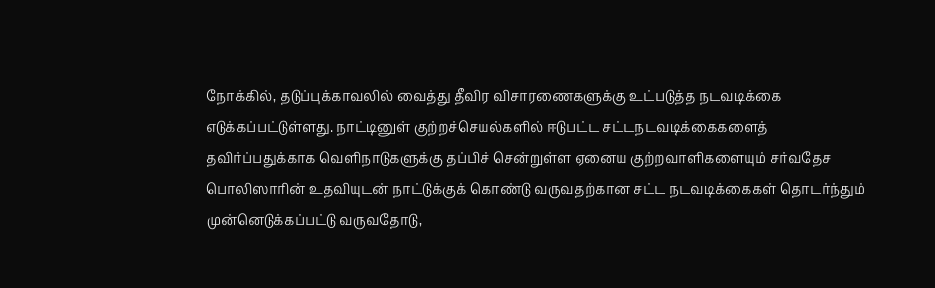நோக்கில், தடுப்புக்காவலில் வைத்து தீவிர விசாரணைகளுக்கு உட்படுத்த நடவடிக்கை எடுக்கப்பட்டுள்ளது. நாட்டினுள் குற்றச்செயல்களில் ஈடுபட்ட சட்டநடவடிக்கைகளைத் தவிர்ப்பதுக்காக வெளிநாடுகளுக்கு தப்பிச் சென்றுள்ள ஏனைய குற்றவாளிகளையும் சர்வதேச பொலிஸாரின் உதவியுடன் நாட்டுக்குக் கொண்டு வருவதற்கான சட்ட நடவடிக்கைகள் தொடர்ந்தும் முன்னெடுக்கப்பட்டு வருவதோடு,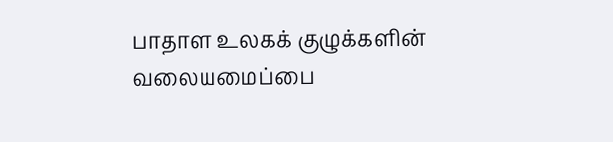பாதாள உலகக் குழுக்களின் வலையமைப்பை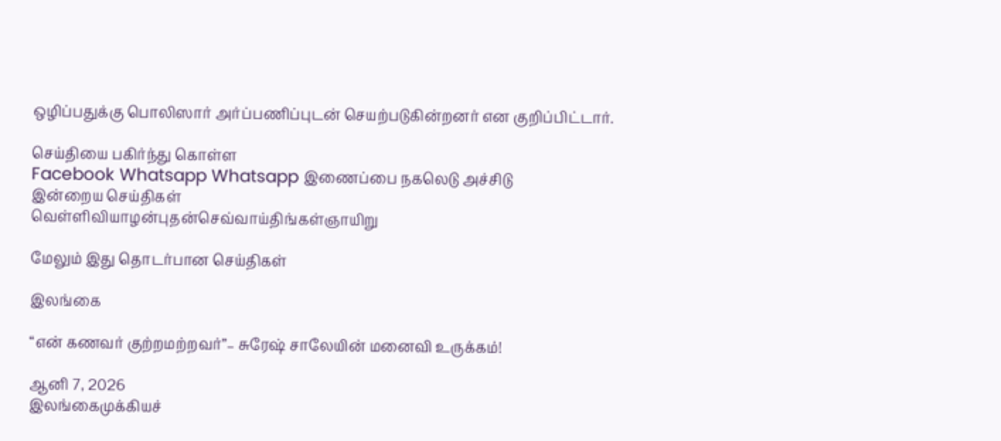ஒழிப்பதுக்கு பொலிஸார் அர்ப்பணிப்புடன் செயற்படுகின்றனர் என குறிப்பிட்டார்.

செய்தியை பகிர்ந்து கொள்ள
Facebook Whatsapp Whatsapp இணைப்பை நகலெடு அச்சிடு
இன்றைய செய்திகள்
வெள்ளிவியாழன்புதன்செவ்வாய்திங்கள்ஞாயிறு

மேலும் இது தொடர்பான செய்திகள்

இலங்கை

“என் கணவர் குற்றமற்றவர்”– சுரேஷ் சாலேயின் மனைவி உருக்கம்!

ஆனி 7, 2026
இலங்கைமுக்கியச்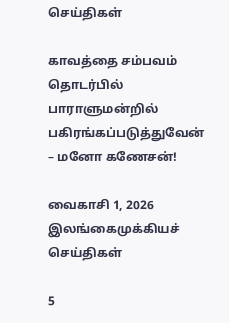செய்திகள்

காவத்தை சம்பவம் தொடர்பில் பாராளுமன்றில் பகிரங்கப்படுத்துவேன் – மனோ கணேசன்!

வைகாசி 1, 2026
இலங்கைமுக்கியச் செய்திகள்

5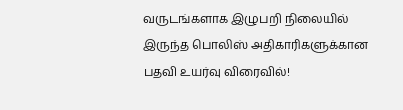வருடங்களாக இழுபறி நிலையில் இருந்த பொலிஸ் அதிகாரிகளுக்கான பதவி உயர்வு விரைவில்!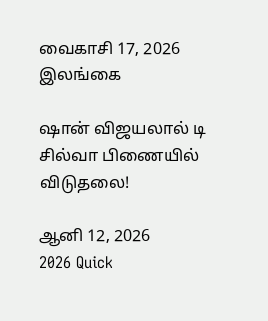வைகாசி 17, 2026
இலங்கை

ஷான் விஜயலால் டி சில்வா பிணையில் விடுதலை!

ஆனி 12, 2026
2026 Quick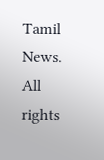Tamil News. All rights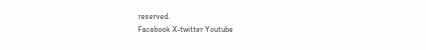reserved.
Facebook X-twitter Youtube